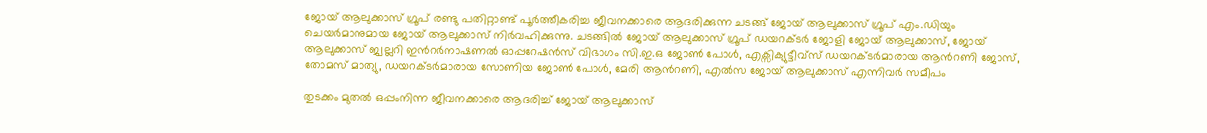ജോയ് ആലുക്കാസ് ഗ്രൂപ് രണ്ടു പതിറ്റാണ്ട് പൂർത്തീകരിച്ച ജീവനക്കാരെ ആദരിക്കുന്ന ചടങ്ങ് ജോയ് ആലുക്കാസ് ഗ്രൂപ് എം.ഡിയും ചെയർമാനുമായ ജോയ് ആലുക്കാസ് നിർവഹിക്കുന്നു. ചടങ്ങിൽ ജോയ് ആലുക്കാസ് ഗ്രൂപ് ഡയറക്ടർ ജോളി ജോയ് ആലുക്കാസ്, ജോയ് ആലുക്കാസ് ജ്വല്ലറി ഇന്‍റർനാഷണൽ ഓപ്പറേഷൻസ് വിഭാഗം സി.ഇ.ഒ ജോൺ പോൾ, എക്സിക്യുട്ടീവ്സ് ഡയറക്ടർമാരായ ആന്‍റണി ജോസ്, തോമസ് മാത്യു, ഡയറക്ടർമാരായ സോണിയ ജോൺ പോൾ, മേരി ആന്‍റണി, എൽസ ജോയ് ആലുക്കാസ് എന്നിവർ സമീപം

തുടക്കം മുതൽ ഒപ്പംനിന്ന ജീവനക്കാരെ ആദരിച്ച് ജോയ് ആലുക്കാസ്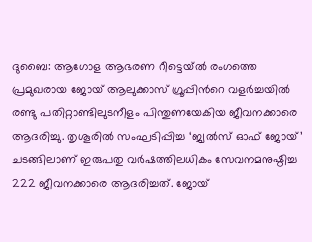ദുബൈ: ആഗോള ആഭരണ റീട്ടെയ്ൽ രംഗത്തെ പ്രമുഖരായ ജോയ് ആലുക്കാസ് ഗ്രൂപ്പിന്‍റെ വളർച്ചയിൽ രണ്ടു പതിറ്റാണ്ടിലുടനീളം പിന്തുണയേകിയ ജീവനക്കാരെ ആദരിച്ചു. തൃശൂരിൽ സംഘടിപ്പിച്ച ‘ജ്വൽസ് ഓഫ് ജോയ്’ ചടങ്ങിലാണ് ഇരുപതു വർഷത്തിലധികം സേവനമനുഷ്ഠിച്ച 222 ജീവനക്കാരെ ആദരിച്ചത്. ജോയ്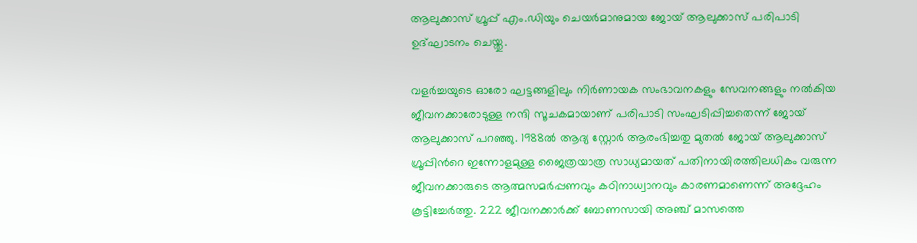ആലുക്കാസ് ഗ്രൂപ്പ് എം.ഡിയും ചെയർമാനുമായ ജോയ് ആലുക്കാസ് പരിപാടി ഉദ്‌ഘാടനം ചെയ്തു.

വളർച്ചയുടെ ഓരോ ഘട്ടങ്ങളിലും നിർണായക സംഭാവനകളും സേവനങ്ങളും നൽകിയ ജീവനക്കാരോടുള്ള നന്ദി സൂചകമായാണ് പരിപാടി സംഘടിപ്പിച്ചതെന്ന് ജോയ് ആലുക്കാസ് പറഞ്ഞു. 1988ൽ ആദ്യ സ്റ്റോർ ആരംഭിച്ചതു മുതൽ ജോയ് ആലുക്കാസ് ഗ്രൂപ്പിന്‍റെ ഇന്നോളമുള്ള ജൈത്രയാത്ര സാധ്യമായത് പതിനായിരത്തിലധികം വരുന്ന ജീവനക്കാരുടെ ആത്മസമർപ്പണവും കഠിനാധ്വാനവും കാരണമാണെന്ന് അദ്ദേഹം കൂട്ടിച്ചേർത്തു. 222 ജീവനക്കാർക്ക് ബോണസായി അഞ്ച് മാസത്തെ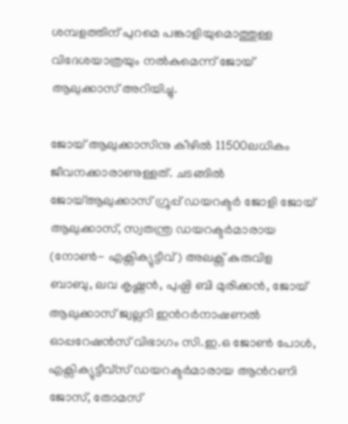ശമ്പളത്തിന് പുറമെ പങ്കാളിയുമൊത്തുള്ള വിദേശയാത്രയും നൽകുമെന്ന് ജോയ് ആലുക്കാസ് അറിയിച്ചു.

ജോയ് ആലുക്കാസിനു കീഴിൽ 11500ലധികം ജീവനക്കാരാണുള്ളത്. ചടങ്ങിൽ ജോയ്ആലുക്കാസ് ഗ്രൂപ്പ് ഡയറക്ടർ ജോളി ജോയ് ആലുക്കാസ്, സ്വതന്ത്ര ഡയറക്ടർമാരായ (നോൺ- എക്സിക്യുട്ടീവ്) അലക്സ് കുരുവിള ബാബു, ലവ കൃഷ്ണൻ, പുഷ്പി ബി മുരിക്കൻ, ജോയ് ആലുക്കാസ് ജ്വല്ലറി ഇന്‍റർനാഷണൽ ഓപ്പറേഷൻസ് വിഭാഗം സി.ഇ.ഒ ജോൺ പോൾ, എക്സിക്യുട്ടീവ്സ് ഡയറക്ടർമാരായ ആന്‍റണി ജോസ്, തോമസ്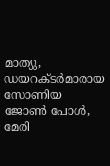മാത്യു, ഡയറക്ടർമാരായ സോണിയ ജോൺ പോൾ, മേരി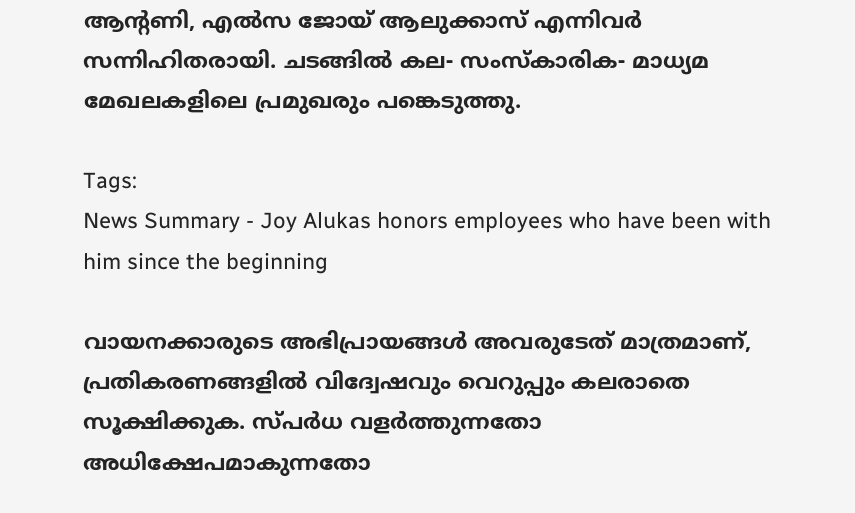ആന്‍റണി, എൽസ ജോയ് ആലുക്കാസ് എന്നിവർ സന്നിഹിതരായി. ചടങ്ങിൽ കല- സംസ്കാരിക- മാധ്യമ മേഖലകളിലെ പ്രമുഖരും പങ്കെടുത്തു.

Tags:
News Summary - Joy Alukas honors employees who have been with him since the beginning

വായനക്കാരുടെ അഭിപ്രായങ്ങള്‍ അവരുടേത് മാത്രമാണ്, പ്രതികരണങ്ങളിൽ വിദ്വേഷവും വെറുപ്പും കലരാതെ സൂക്ഷിക്കുക. സ്പർധ വളർത്തുന്നതോ അധിക്ഷേപമാകുന്നതോ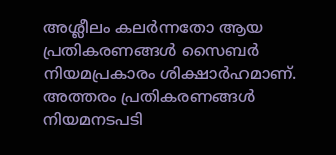അശ്ലീലം കലർന്നതോ ആയ പ്രതികരണങ്ങൾ സൈബർ നിയമപ്രകാരം ശിക്ഷാർഹമാണ്. അത്തരം പ്രതികരണങ്ങൾ നിയമനടപടി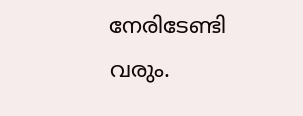നേരിടേണ്ടി വരും.